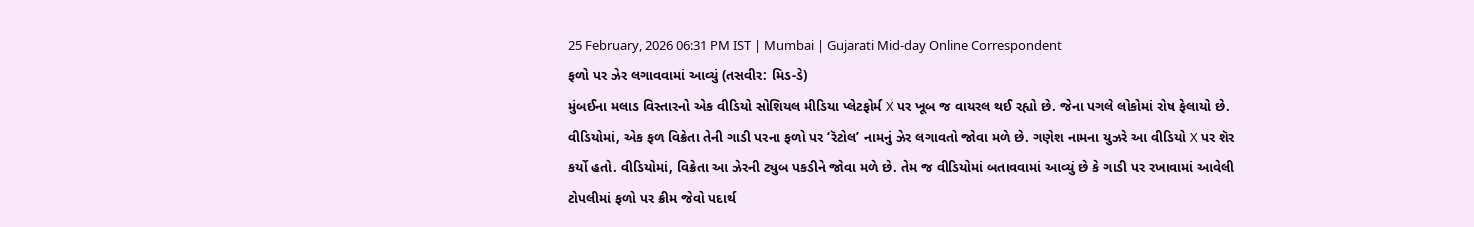25 February, 2026 06:31 PM IST | Mumbai | Gujarati Mid-day Online Correspondent
ફળો પર ઝેર લગાવવામાં આવ્યું (તસવીર: મિડ-ડે)
મુંબઈના મલાડ વિસ્તારનો એક વીડિયો સોશિયલ મીડિયા પ્લેટફોર્મ X પર ખૂબ જ વાયરલ થઈ રહ્યો છે. જેના પગલે લોકોમાં રોષ ફેલાયો છે. વીડિયોમાં, એક ફળ વિક્રેતા તેની ગાડી પરના ફળો પર ‘રૅટોલ’ નામનું ઝેર લગાવતો જોવા મળે છે. ગણેશ નામના યુઝરે આ વીડિયો X પર શૅર કર્યો હતો. વીડિયોમાં, વિક્રેતા આ ઝેરની ટ્યુબ પકડીને જોવા મળે છે. તેમ જ વીડિયોમાં બતાવવામાં આવ્યું છે કે ગાડી પર રખાવામાં આવેલી ટોપલીમાં ફળો પર ક્રીમ જેવો પદાર્થ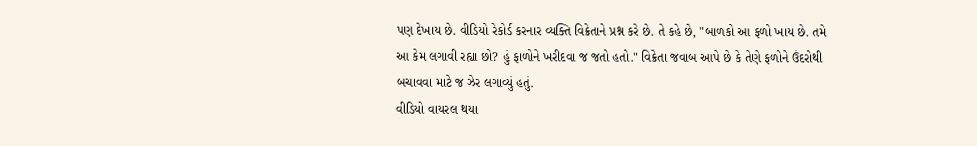પણ દેખાય છે. વીડિયો રેકોર્ડ કરનાર વ્યક્તિ વિક્રેતાને પ્રશ્ન કરે છે. તે કહે છે, "બાળકો આ ફળો ખાય છે. તમે આ કેમ લગાવી રહ્યા છો? હું ફાળોને ખરીદવા જ જતો હતો." વિક્રેતા જવાબ આપે છે કે તેણે ફળોને ઉંદરોથી બચાવવા માટે જ ઝેર લગાવ્યું હતું.
વીડિયો વાયરલ થયા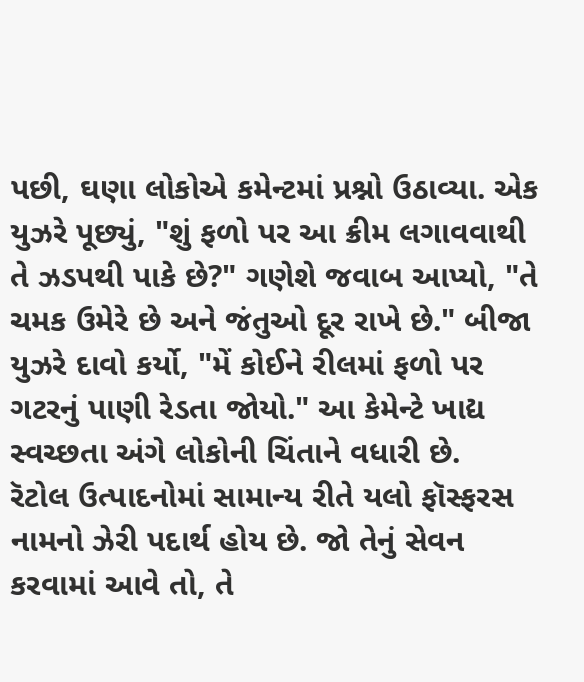પછી, ઘણા લોકોએ કમેન્ટમાં પ્રશ્નો ઉઠાવ્યા. એક યુઝરે પૂછ્યું, "શું ફળો પર આ ક્રીમ લગાવવાથી તે ઝડપથી પાકે છે?" ગણેશે જવાબ આપ્યો, "તે ચમક ઉમેરે છે અને જંતુઓ દૂર રાખે છે." બીજા યુઝરે દાવો કર્યો, "મેં કોઈને રીલમાં ફળો પર ગટરનું પાણી રેડતા જોયો." આ કેમેન્ટે ખાદ્ય સ્વચ્છતા અંગે લોકોની ચિંતાને વધારી છે.
રૅટોલ ઉત્પાદનોમાં સામાન્ય રીતે યલો ફૉસ્ફરસ નામનો ઝેરી પદાર્થ હોય છે. જો તેનું સેવન કરવામાં આવે તો, તે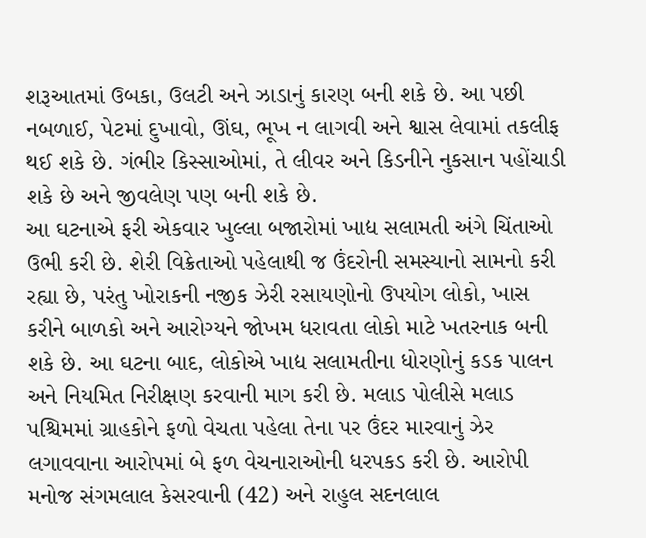શરૂઆતમાં ઉબકા, ઉલટી અને ઝાડાનું કારણ બની શકે છે. આ પછી નબળાઈ, પેટમાં દુખાવો, ઊંઘ, ભૂખ ન લાગવી અને શ્વાસ લેવામાં તકલીફ થઈ શકે છે. ગંભીર કિસ્સાઓમાં, તે લીવર અને કિડનીને નુકસાન પહોંચાડી શકે છે અને જીવલેણ પણ બની શકે છે.
આ ઘટનાએ ફરી એકવાર ખુલ્લા બજારોમાં ખાદ્ય સલામતી અંગે ચિંતાઓ ઉભી કરી છે. શેરી વિક્રેતાઓ પહેલાથી જ ઉંદરોની સમસ્યાનો સામનો કરી રહ્યા છે, પરંતુ ખોરાકની નજીક ઝેરી રસાયણોનો ઉપયોગ લોકો, ખાસ કરીને બાળકો અને આરોગ્યને જોખમ ધરાવતા લોકો માટે ખતરનાક બની શકે છે. આ ઘટના બાદ, લોકોએ ખાદ્ય સલામતીના ધોરણોનું કડક પાલન અને નિયમિત નિરીક્ષણ કરવાની માગ કરી છે. મલાડ પોલીસે મલાડ પશ્ચિમમાં ગ્રાહકોને ફળો વેચતા પહેલા તેના પર ઉંદર મારવાનું ઝેર લગાવવાના આરોપમાં બે ફળ વેચનારાઓની ધરપકડ કરી છે. આરોપી મનોજ સંગમલાલ કેસરવાની (42) અને રાહુલ સદનલાલ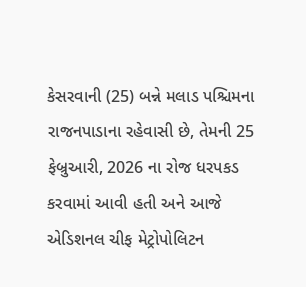કેસરવાની (25) બન્ને મલાડ પશ્ચિમના રાજનપાડાના રહેવાસી છે, તેમની 25 ફેબ્રુઆરી, 2026 ના રોજ ધરપકડ કરવામાં આવી હતી અને આજે એડિશનલ ચીફ મેટ્રોપોલિટન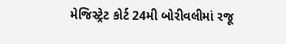મેજિસ્ટ્રેટ કોર્ટ 24મી બોરીવલીમાં રજૂ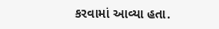કરવામાં આવ્યા હતા.